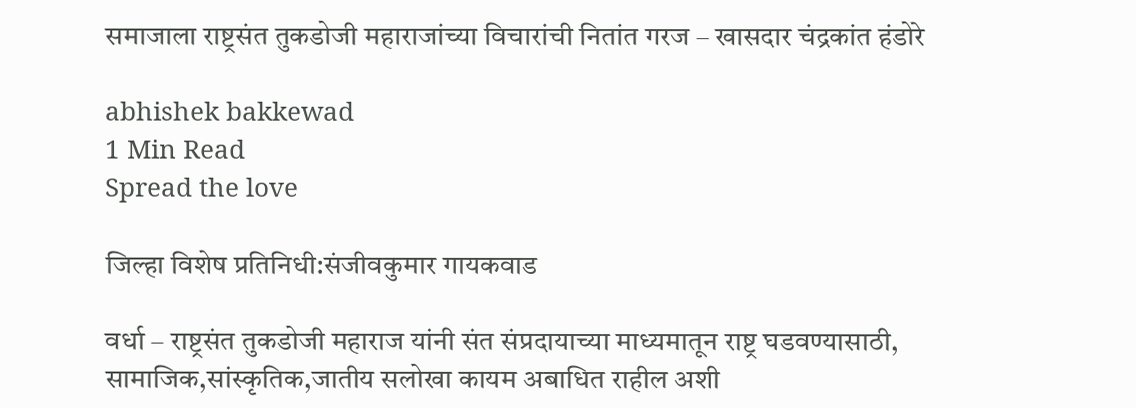समाजाला राष्ट्रसंत तुकडोजी महाराजांच्या विचारांची नितांत गरज – खासदार चंद्रकांत हंडोरे

abhishek bakkewad
1 Min Read
Spread the love

जिल्हा विशेष प्रतिनिधी:संजीवकुमार गायकवाड

वर्धा – राष्ट्रसंत तुकडोजी महाराज यांनी संत संप्रदायाच्या माध्यमातून राष्ट्र घडवण्यासाठी, सामाजिक,सांस्कृतिक,जातीय सलोखा कायम अबाधित राहील अशी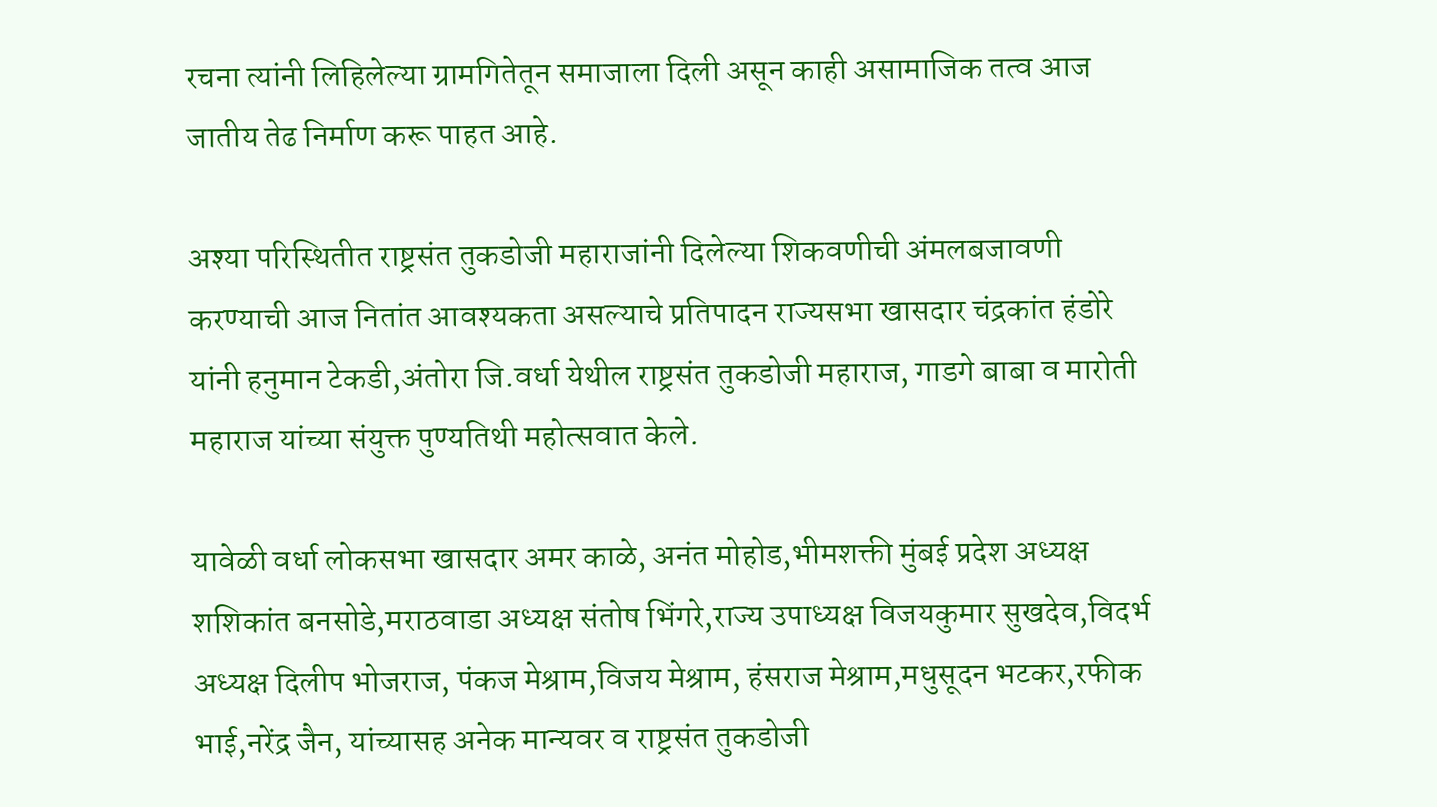रचना त्यांनी लिहिलेल्या ग्रामगितेतून समाजाला दिली असून काही असामाजिक तत्व आज जातीय तेढ निर्माण करू पाहत आहे.

अश्या परिस्थितीत राष्ट्रसंत तुकडोजी महाराजांनी दिलेल्या शिकवणीची अंमलबजावणी करण्याची आज नितांत आवश्यकता असल्याचे प्रतिपादन राज्यसभा खासदार चंद्रकांत हंडोरे यांनी हनुमान टेकडी,अंतोरा जि.वर्धा येथील राष्ट्रसंत तुकडोजी महाराज, गाडगे बाबा व मारोती महाराज यांच्या संयुक्त पुण्यतिथी महोत्सवात केले.

यावेळी वर्धा लोकसभा खासदार अमर काळे, अनंत मोहोड,भीमशक्ती मुंबई प्रदेश अध्यक्ष शशिकांत बनसोडे,मराठवाडा अध्यक्ष संतोष भिंगरे,राज्य उपाध्यक्ष विजयकुमार सुखदेव,विदर्भ अध्यक्ष दिलीप भोजराज, पंकज मेश्राम,विजय मेश्राम, हंसराज मेश्राम,मधुसूदन भटकर,रफीक भाई,नरेंद्र जैन, यांच्यासह अनेक मान्यवर व राष्ट्रसंत तुकडोजी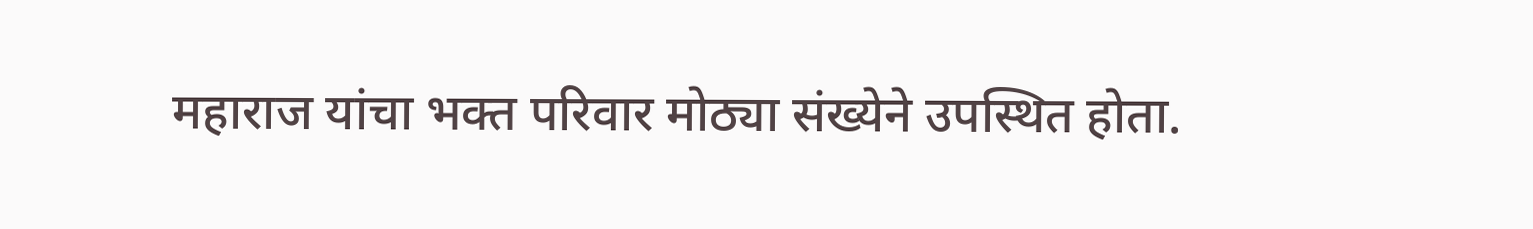महाराज यांचा भक्त परिवार मोठ्या संख्येने उपस्थित होता.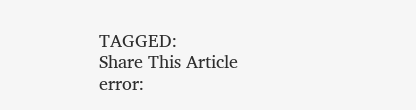TAGGED:
Share This Article
error: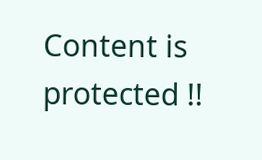Content is protected !!